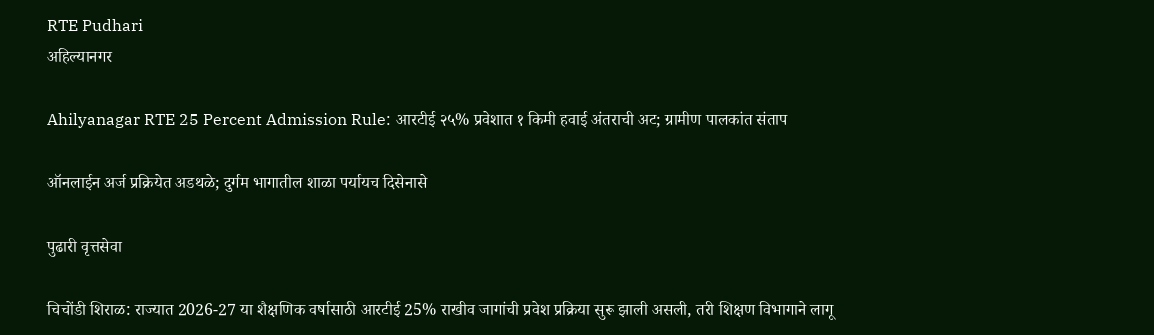RTE Pudhari
अहिल्यानगर

Ahilyanagar RTE 25 Percent Admission Rule: आरटीई २५% प्रवेशात १ किमी हवाई अंतराची अट; ग्रामीण पालकांत संताप

ऑनलाईन अर्ज प्रक्रियेत अडथळे; दुर्गम भागातील शाळा पर्यायच दिसेनासे

पुढारी वृत्तसेवा

चिचोंडी शिराळ: राज्यात 2026-27 या शैक्षणिक वर्षासाठी आरटीई 25% राखीव जागांची प्रवेश प्रक्रिया सुरू झाली असली, तरी शिक्षण विभागाने लागू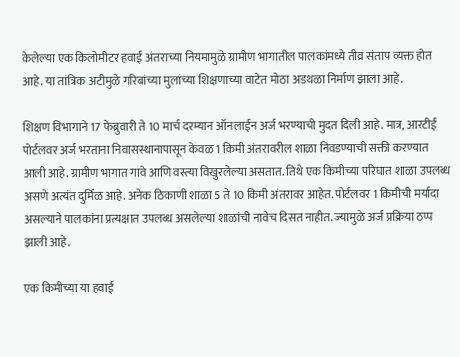केलेल्या एक किलोमीटर हवाई अंतराच्या नियमामुळे ग्रामीण भागातील पालकांमध्ये तीव्र संताप व्यक्त होत आहे. या तांत्रिक अटीमुळे गरिबांच्या मुलांच्या शिक्षणाच्या वाटेत मोठा अडथळा निर्माण झाला आहे.

शिक्षण विभागाने 17 फेब्रुवारी ते 10 मार्च दरम्यान ऑनलाईन अर्ज भरण्याची मुदत दिली आहे. मात्र, आरटीई पोर्टलवर अर्ज भरताना निवासस्थानापासून केवळ 1 किमी अंतरावरील शाळा निवडण्याची सक्ती करण्यात आली आहे. ग्रामीण भागात गावे आणि वस्त्या विखुरलेल्या असतात. तिथे एक किमीच्या परिघात शाळा उपलब्ध असणे अत्यंत दुर्मिळ आहे. अनेक ठिकाणी शाळा 5 ते 10 किमी अंतरावर आहेत. पोर्टलवर 1 किमीची मर्यादा असल्याने पालकांना प्रत्यक्षात उपलब्ध असलेल्या शाळांची नावेच दिसत नाहीत. ज्यामुळे अर्ज प्रक्रिया ठप्प झाली आहे.

एक किमीच्या या हवाई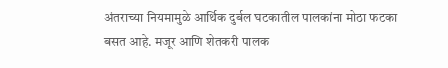अंतराच्या नियमामुळे आर्थिक दुर्बल घटकातील पालकांना मोठा फटका बसत आहे. मजूर आणि शेतकरी पालक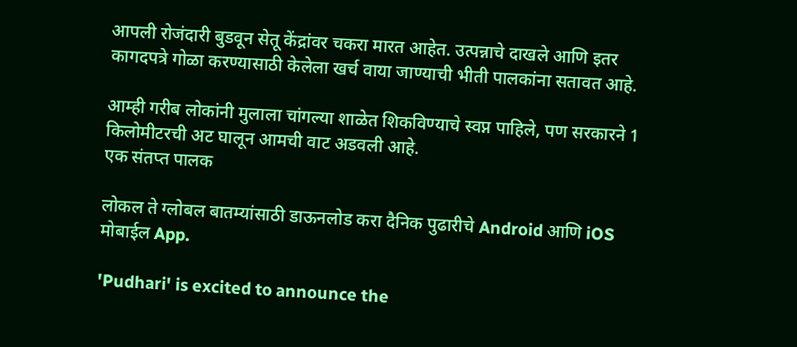आपली रोजंदारी बुडवून सेतू केंद्रांवर चकरा मारत आहेत. उत्पन्नाचे दाखले आणि इतर कागदपत्रे गोळा करण्यासाठी केलेला खर्च वाया जाण्याची भीती पालकांना सतावत आहे.

आम्ही गरीब लोकांनी मुलाला चांगल्या शाळेत शिकविण्याचे स्वप्न पाहिले, पण सरकारने 1 किलोमीटरची अट घालून आमची वाट अडवली आहे.
एक संतप्त पालक

लोकल ते ग्लोबल बातम्यांसाठी डाऊनलोड करा दैनिक पुढारीचे Android आणि iOS मोबाईल App.

'Pudhari' is excited to announce the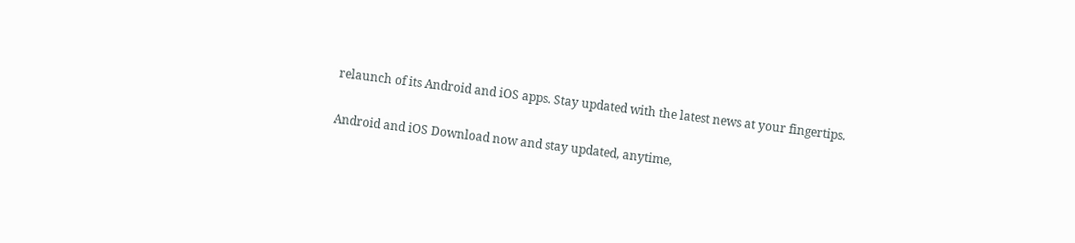relaunch of its Android and iOS apps. Stay updated with the latest news at your fingertips.

Android and iOS Download now and stay updated, anytime,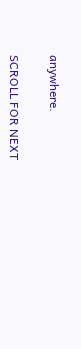anywhere.

SCROLL FOR NEXT